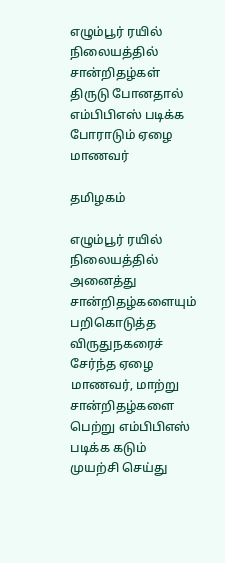எழும்பூர் ரயில் நிலையத்தில் சான்றிதழ்கள் திருடு போனதால் எம்பிபிஎஸ் படிக்க போராடும் ஏழை மாணவர்

தமிழகம்

எழும்பூர் ரயில் நிலையத்தில் அனைத்து சான்றிதழ்களையும் பறிகொடுத்த விருதுநகரைச் சேர்ந்த ஏழை மாணவர், மாற்று சான்றிதழ்களை பெற்று எம்பிபிஎஸ் படிக்க கடும் முயற்சி செய்து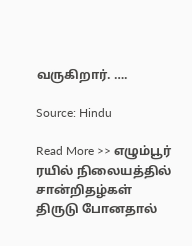வருகிறார். ….

Source: Hindu

Read More >> எழும்பூர் ரயில் நிலையத்தில் சான்றிதழ்கள் திருடு போனதால்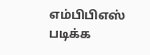எம்பிபிஎஸ் படிக்க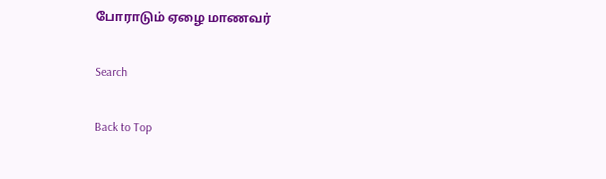போராடும் ஏழை மாணவர்

Search

Back to Top